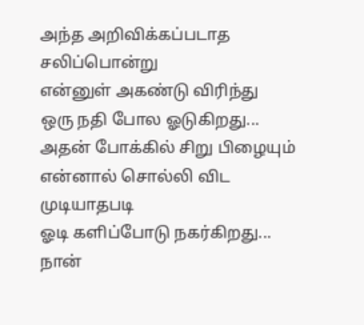அந்த அறிவிக்கப்படாத
சலிப்பொன்று
என்னுள் அகண்டு விரிந்து
ஒரு நதி போல ஓடுகிறது...
அதன் போக்கில் சிறு பிழையும்
என்னால் சொல்லி விட முடியாதபடி
ஓடி களிப்போடு நகர்கிறது...
நான்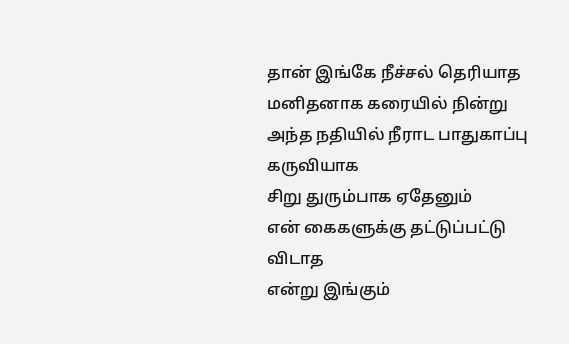தான் இங்கே நீச்சல் தெரியாத
மனிதனாக கரையில் நின்று
அந்த நதியில் நீராட பாதுகாப்பு
கருவியாக
சிறு துரும்பாக ஏதேனும்
என் கைகளுக்கு தட்டுப்பட்டு விடாத
என்று இங்கும்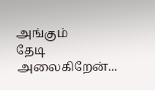அங்கும்
தேடி அலைகிறேன்...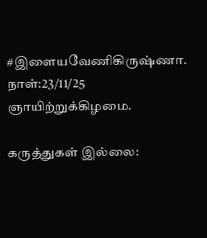#இளையவேணிகிருஷ்ணா.
நாள்:23/11/25
ஞாயிற்றுக்கிழமை.

கருத்துகள் இல்லை: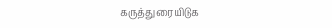கருத்துரையிடுக